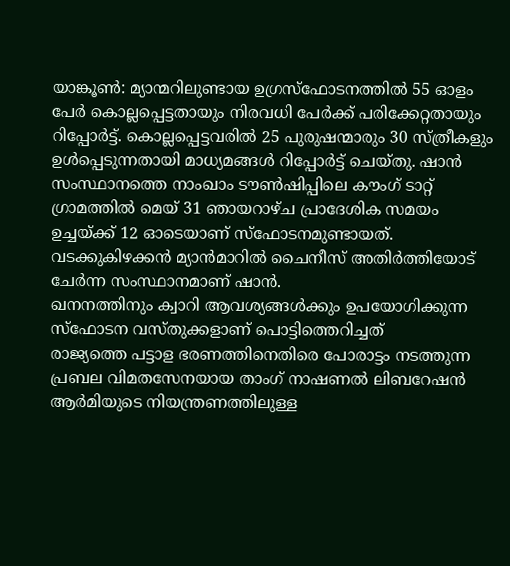യാങ്കൂൺ: മ്യാന്മറിലുണ്ടായ ഉഗ്രസ്ഫോടനത്തിൽ 55 ഓളം പേർ കൊല്ലപ്പെട്ടതായും നിരവധി പേർക്ക് പരിക്കേറ്റതായും റിപ്പോർട്ട്. കൊല്ലപ്പെട്ടവരിൽ 25 പുരുഷന്മാരും 30 സ്ത്രീകളും ഉൾപ്പെടുന്നതായി മാധ്യമങ്ങൾ റിപ്പോർട്ട് ചെയ്തു. ഷാൻ സംസ്ഥാനത്തെ നാംഖാം ടൗൺഷിപ്പിലെ കൗംഗ് ടാറ്റ് ഗ്രാമത്തിൽ മെയ് 31 ഞായറാഴ്ച പ്രാദേശിക സമയം ഉച്ചയ്ക്ക് 12 ഓടെയാണ് സ്ഫോടനമുണ്ടായത്. വടക്കുകിഴക്കൻ മ്യാൻമാറിൽ ചൈനീസ് അതിർത്തിയോട് ചേർന്ന സംസ്ഥാനമാണ് ഷാൻ.
ഖനനത്തിനും ക്വാറി ആവശ്യങ്ങൾക്കും ഉപയോഗിക്കുന്ന സ്ഫോടന വസ്തുക്കളാണ് പൊട്ടിത്തെറിച്ചത്
രാജ്യത്തെ പട്ടാള ഭരണത്തിനെതിരെ പോരാട്ടം നടത്തുന്ന പ്രബല വിമതസേനയായ താംഗ് നാഷണൽ ലിബറേഷൻ ആർമിയുടെ നിയന്ത്രണത്തിലുള്ള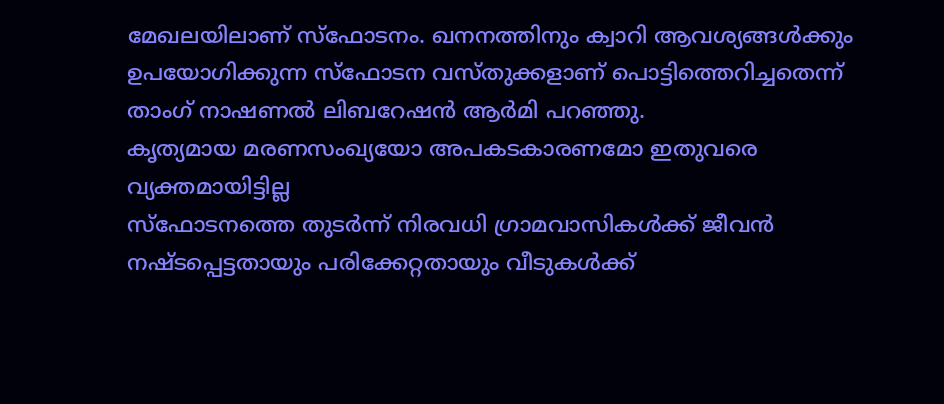മേഖലയിലാണ് സ്ഫോടനം. ഖനനത്തിനും ക്വാറി ആവശ്യങ്ങൾക്കും ഉപയോഗിക്കുന്ന സ്ഫോടന വസ്തുക്കളാണ് പൊട്ടിത്തെറിച്ചതെന്ന് താംഗ് നാഷണൽ ലിബറേഷൻ ആർമി പറഞ്ഞു.
കൃത്യമായ മരണസംഖ്യയോ അപകടകാരണമോ ഇതുവരെ വ്യക്തമായിട്ടില്ല
സ്ഫോടനത്തെ തുടർന്ന് നിരവധി ഗ്രാമവാസികൾക്ക് ജീവൻ നഷ്ടപ്പെട്ടതായും പരിക്കേറ്റതായും വീടുകൾക്ക്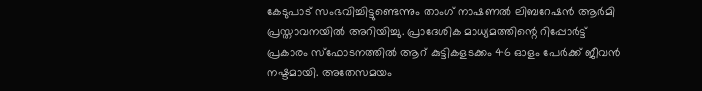കേടുപാട് സംഭവിച്ചിട്ടുണ്ടെന്നും താംഗ് നാഷണൽ ലിബറേഷൻ ആർമി പ്രസ്താവനയിൽ അറിയിച്ചു. പ്രാദേശിക മാധ്യമത്തിന്റെ റിപ്പോർട്ട് പ്രകാരം സ്ഫോടനത്തിൽ ആറ് കുട്ടികളടക്കം 46 ഓളം പേർക്ക് ജീവൻ നഷ്ടമായി. അതേസമയം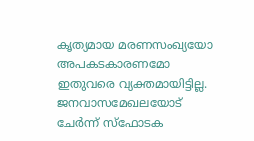കൃത്യമായ മരണസംഖ്യയോ അപകടകാരണമോ ഇതുവരെ വ്യക്തമായിട്ടില്ല. ജനവാസമേഖലയോട് ചേർന്ന് സ്ഫോടക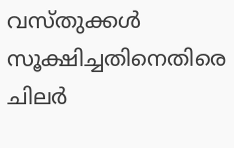വസ്തുക്കൾ സൂക്ഷിച്ചതിനെതിരെ ചിലർ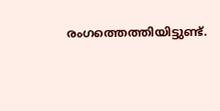രംഗത്തെത്തിയിട്ടുണ്ട്.